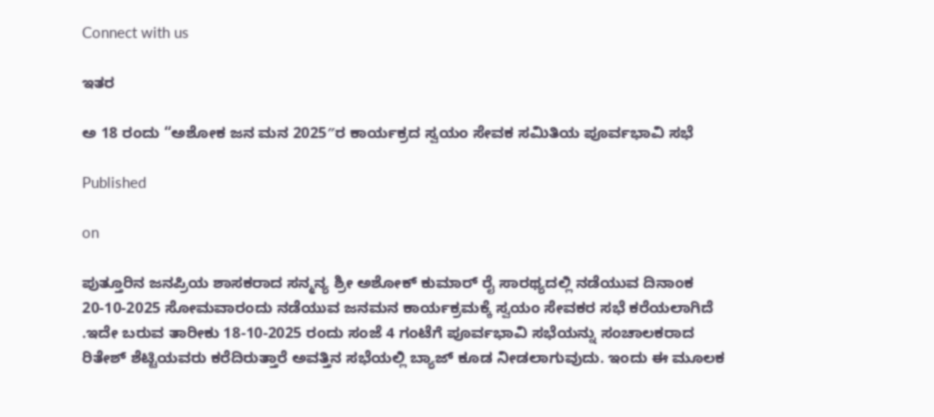Connect with us

ಇತರ

ಅ 18 ರಂದು “ಅಶೋಕ ಜನ ಮನ 2025″ರ ಕಾರ್ಯಕ್ರದ ಸ್ವಯಂ ಸೇವಕ ಸಮಿತಿಯ ಪೂರ್ವಭಾವಿ ಸಭೆ

Published

on

ಪುತ್ತೂರಿನ ಜನಪ್ರಿಯ ಶಾಸಕರಾದ ಸನ್ಮನ್ಯ ಶ್ರೀ ಅಶೋಕ್ ಕುಮಾರ್ ರೈ ಸಾರಥ್ಯದಲ್ಲಿ ನಡೆಯುವ ದಿನಾಂಕ 20-10-2025 ಸೋಮವಾರಂದು ನಡೆಯುವ ಜನಮನ ಕಾರ್ಯಕ್ರಮಕ್ಕೆ ಸ್ವಯಂ ಸೇವಕರ ಸಭೆ ಕರೆಯಲಾಗಿದೆ .ಇದೇ ಬರುವ ತಾರೀಕು 18-10-2025 ರಂದು ಸಂಜೆ 4 ಗಂಟೆಗೆ ಪೂರ್ವಭಾವಿ ಸಭೆಯನ್ನು ಸಂಚಾಲಕರಾದ ರಿತೇಶ್ ಶೆಟ್ಟಿಯವರು ಕರೆದಿರುತ್ತಾರೆ ಅವತ್ತಿನ ಸಭೆಯಲ್ಲಿ ಬ್ಯಾಜ್ ಕೂಡ ನೀಡಲಾಗುವುದು. ಇಂದು ಈ ಮೂಲಕ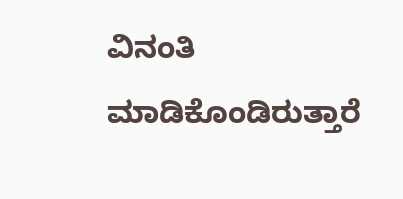ವಿನಂತಿ ಮಾಡಿಕೊಂಡಿರುತ್ತಾರೆ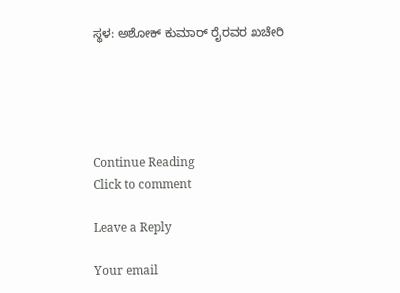ಸ್ಥಳ: ಅಶೋಕ್ ಕುಮಾರ್ ರೈರವರ ಖಚೇರಿ





Continue Reading
Click to comment

Leave a Reply

Your email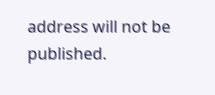address will not be published.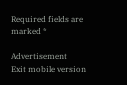Required fields are marked *

Advertisement
Exit mobile version